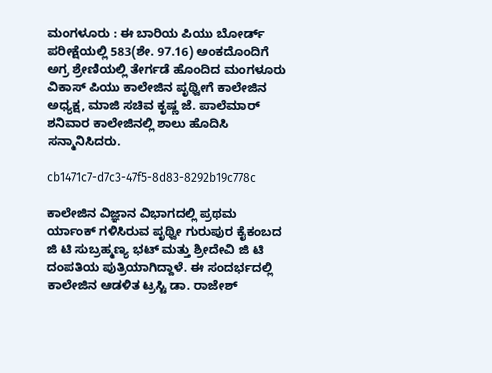ಮಂಗಳೂರು : ಈ ಬಾರಿಯ ಪಿಯು ಬೋರ್ಡ್ ಪರೀಕ್ಷೆಯಲ್ಲಿ 583(ಶೇ. 97.16) ಅಂಕದೊಂದಿಗೆ ಅಗ್ರ ಶ್ರೇಣಿಯಲ್ಲಿ ತೇರ್ಗಡೆ ಹೊಂದಿದ ಮಂಗಳೂರು ವಿಕಾಸ್ ಪಿಯು ಕಾಲೇಜಿನ ಪೃಥ್ವೀಗೆ ಕಾಲೇಜಿನ ಅಧ್ಯಕ್ಷ, ಮಾಜಿ ಸಚಿವ ಕೃಷ್ಣ ಜೆ. ಪಾಲೆಮಾರ್ ಶನಿವಾರ ಕಾಲೇಜಿನಲ್ಲಿ ಶಾಲು ಹೊದಿಸಿ ಸನ್ಮಾನಿಸಿದರು.

cb1471c7-d7c3-47f5-8d83-8292b19c778c

ಕಾಲೇಜಿನ ವಿಜ್ಞಾನ ವಿಭಾಗದಲ್ಲಿ ಪ್ರಥಮ ರ್ಯಾಂಕ್ ಗಳಿಸಿರುವ ಪೃಥ್ವೀ ಗುರುಪುರ ಕೈಕಂಬದ ಜಿ ಟಿ ಸುಬ್ರಹ್ಮಣ್ಯ ಭಟ್ ಮತ್ತು ಶ್ರೀದೇವಿ ಜಿ ಟಿ ದಂಪತಿಯ ಪುತ್ರಿಯಾಗಿದ್ದಾಳೆ. ಈ ಸಂದರ್ಭದಲ್ಲಿ ಕಾಲೇಜಿನ ಆಡಳಿತ ಟ್ರಸ್ಟಿ ಡಾ. ರಾಜೇಶ್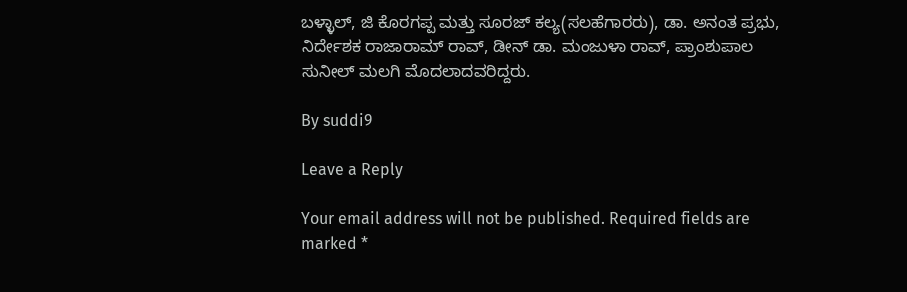ಬಳ್ಳಾಲ್, ಜಿ ಕೊರಗಪ್ಪ ಮತ್ತು ಸೂರಜ್ ಕಲ್ಯ(ಸಲಹೆಗಾರರು), ಡಾ. ಅನಂತ ಪ್ರಭು, ನಿರ್ದೇಶಕ ರಾಜಾರಾಮ್ ರಾವ್, ಡೀನ್ ಡಾ. ಮಂಜುಳಾ ರಾವ್, ಪ್ರಾಂಶುಪಾಲ ಸುನೀಲ್ ಮಲಗಿ ಮೊದಲಾದವರಿದ್ದರು.

By suddi9

Leave a Reply

Your email address will not be published. Required fields are marked *